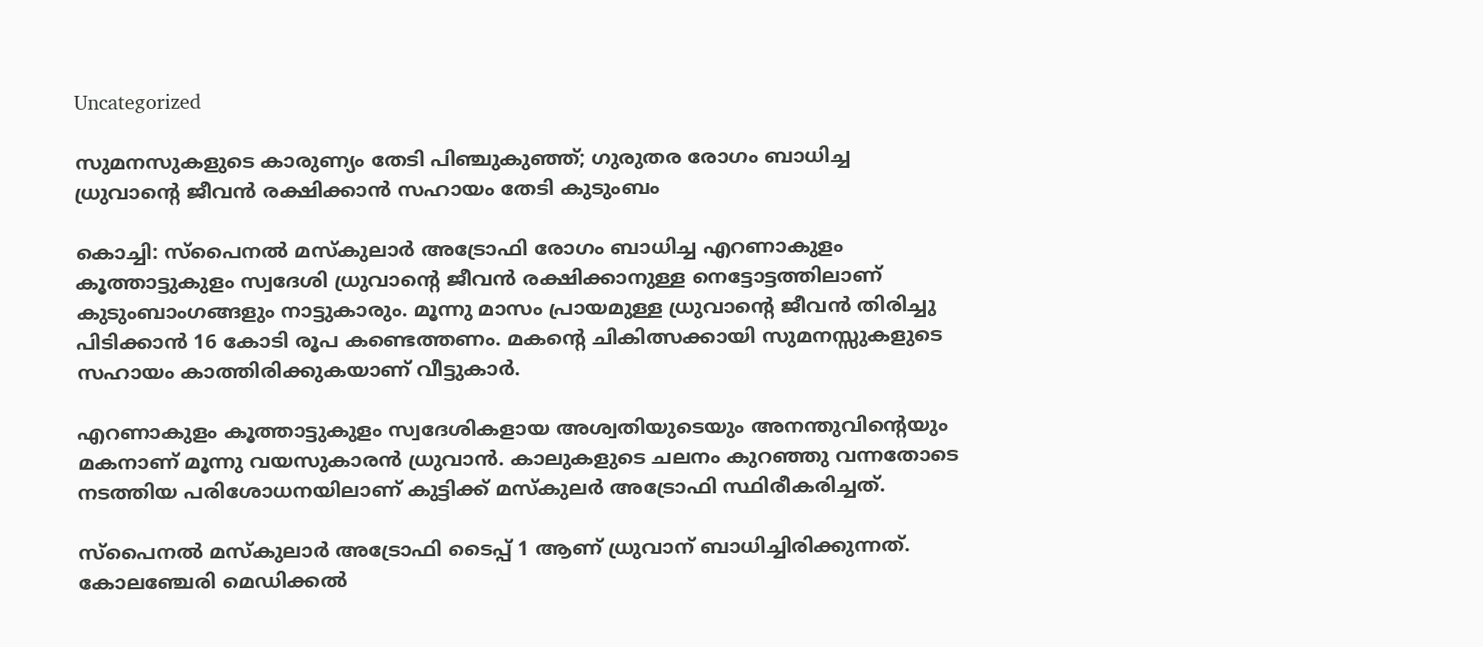Uncategorized

സുമനസുകളുടെ കാരുണ്യം തേടി പിഞ്ചുകുഞ്ഞ്; ഗുരുതര രോഗം ബാധിച്ച ധ്രുവാൻ്റെ ജീവൻ രക്ഷിക്കാൻ സഹായം തേടി കുടുംബം

കൊച്ചി: സ്പൈനൽ മസ്കുലാർ അട്രോഫി രോഗം ബാധിച്ച എറണാകുളം കൂത്താട്ടുകുളം സ്വദേശി ധ്രുവാൻ്റെ ജീവൻ രക്ഷിക്കാനുള്ള നെട്ടോട്ടത്തിലാണ് കുടുംബാംഗങ്ങളും നാട്ടുകാരും. മൂന്നു മാസം പ്രായമുള്ള ധ്രുവാൻ്റെ ജീവൻ തിരിച്ചു പിടിക്കാൻ 16 കോടി രൂപ കണ്ടെത്തണം. മകന്‍റെ ചികിത്സക്കായി സുമനസ്സുകളുടെ സഹായം കാത്തിരിക്കുകയാണ് വീട്ടുകാർ.

എറണാകുളം കൂത്താട്ടുകുളം സ്വദേശികളായ അശ്വതിയുടെയും അനന്തുവിൻ്റെയും മകനാണ് മൂന്നു വയസുകാരൻ ധ്രുവാൻ. കാലുകളുടെ ചലനം കുറഞ്ഞു വന്നതോടെ നടത്തിയ പരിശോധനയിലാണ് കുട്ടിക്ക് മസ്കുലർ അട്രോഫി സ്ഥിരീകരിച്ചത്.

സ്‌പൈനൽ മസ്കുലാർ അട്രോഫി ടൈപ്പ് 1 ആണ് ധ്രുവാന് ബാധിച്ചിരിക്കുന്നത്. കോലഞ്ചേരി മെഡിക്കൽ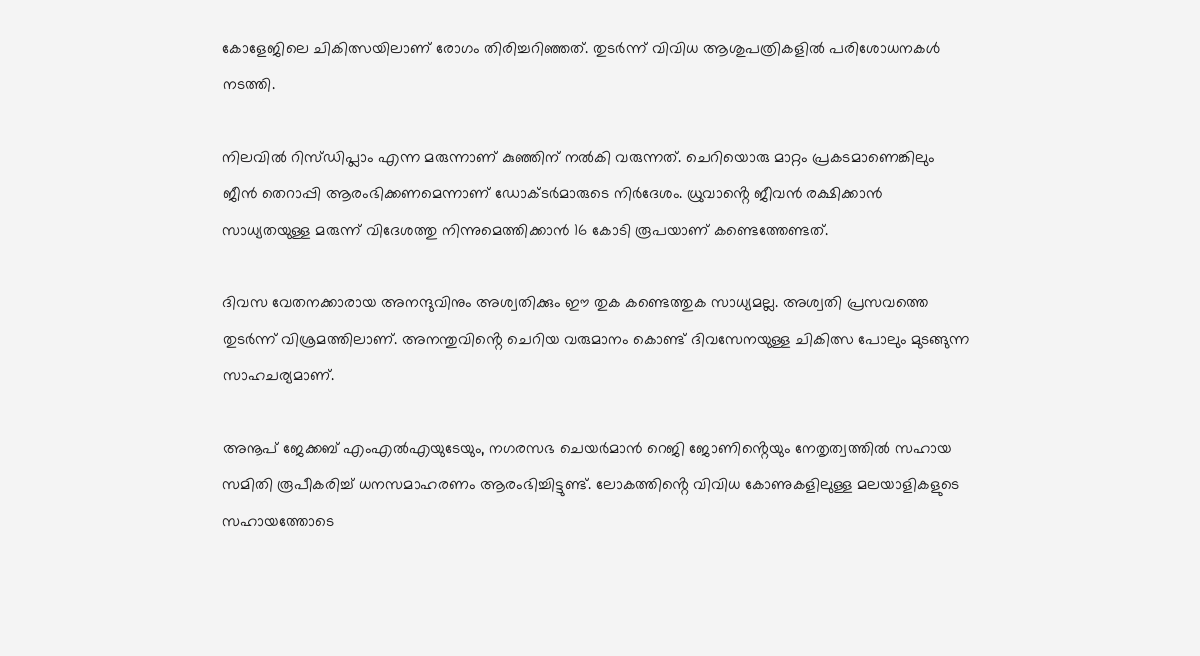കോളേജിലെ ചികിത്സയിലാണ് രോഗം തിരിച്ചറിഞ്ഞത്. തുടർന്ന് വിവിധ ആശുപത്രികളിൽ പരിശോധനകൾ നടത്തി.

നിലവിൽ റിസ്ഡിപ്ലാം എന്ന മരുന്നാണ് കുഞ്ഞിന് നൽകി വരുന്നത്. ചെറിയൊരു മാറ്റം പ്രകടമാണെങ്കിലും ജീൻ തെറാപ്പി ആരംഭിക്കണമെന്നാണ് ഡോക്ടർമാരുടെ നിർദേശം. ധ്രുവാൻ്റെ ജീവൻ രക്ഷിക്കാൻ സാധ്യതയുള്ള മരുന്ന് വിദേശത്തു നിന്നുമെത്തിക്കാന്‍ 16 കോടി രൂപയാണ് കണ്ടെത്തേണ്ടത്.

ദിവസ വേതനക്കാരായ അനന്ദുവിനും അശ്വതിക്കും ഈ തുക കണ്ടെത്തുക സാധ്യമല്ല. അശ്വതി പ്രസവത്തെ തുടർന്ന് വിശ്രമത്തിലാണ്. അനന്തുവിൻ്റെ ചെറിയ വരുമാനം കൊണ്ട് ദിവസേനയുള്ള ചികിത്സ പോലും മുടങ്ങുന്ന സാഹചര്യമാണ്.

അനൂപ് ജേക്കബ് എംഎൽഎയുടേയും, നഗരസഭ ചെയർമാൻ റെജി ജോണിൻ്റെയും നേതൃത്വത്തിൽ സഹായ സമിതി രൂപീകരിച്ച് ധനസമാഹരണം ആരംഭിച്ചിട്ടുണ്ട്. ലോകത്തിൻ്റെ വിവിധ കോണുകളിലുള്ള മലയാളികളുടെ സഹായത്തോടെ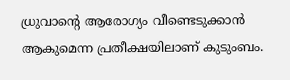ധ്രുവാൻ്റെ ആരോഗ്യം വീണ്ടെടുക്കാൻ ആകുമെന്ന പ്രതീക്ഷയിലാണ് കുടുംബം.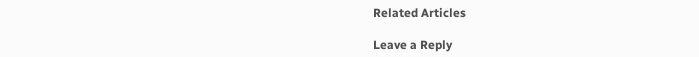Related Articles

Leave a Reply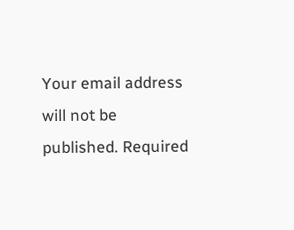Your email address will not be published. Required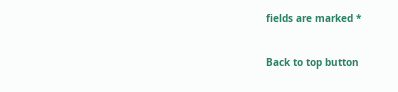fields are marked *

Back to top button